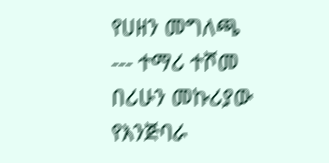የሀዘን መግለጫ --- ተማሪ ተሾመ በሪሁን መኩሪያው የእንጅባራ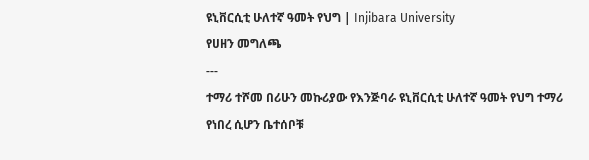ዩኒቨርሲቲ ሁለተኛ ዓመት የህግ | Injibara University
የሀዘን መግለጫ
---
ተማሪ ተሾመ በሪሁን መኩሪያው የእንጅባራ ዩኒቨርሲቲ ሁለተኛ ዓመት የህግ ተማሪ የነበረ ሲሆን ቤተሰቦቹ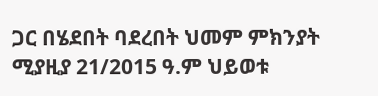ጋር በሄደበት ባደረበት ህመም ምክንያት ሚያዚያ 21/2015 ዓ.ም ህይወቱ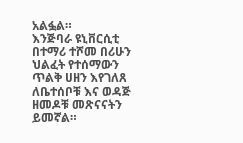አልፏል።
እንጅባራ ዩኒቨርሲቲ በተማሪ ተሾመ በሪሁን ህልፈት የተሰማውን ጥልቅ ሀዘን እየገለጸ ለቤተሰቦቹ እና ወዳጅ ዘመዶቹ መጽናናትን ይመኛል።